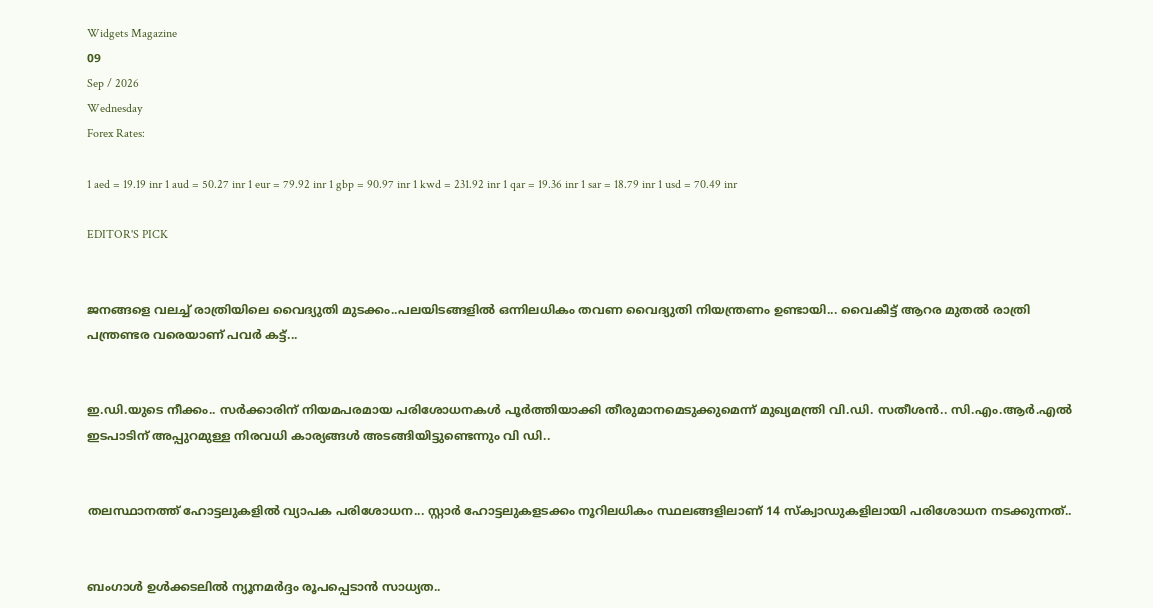Widgets Magazine
09
Sep / 2026
Wednesday
Forex Rates:

1 aed = 19.19 inr 1 aud = 50.27 inr 1 eur = 79.92 inr 1 gbp = 90.97 inr 1 kwd = 231.92 inr 1 qar = 19.36 inr 1 sar = 18.79 inr 1 usd = 70.49 inr

EDITOR'S PICK


ജനങ്ങളെ വലച്ച് രാത്രിയിലെ വൈദ്യുതി മുടക്കം..പലയിടങ്ങളിൽ ഒന്നിലധികം തവണ വൈദ്യുതി നിയന്ത്രണം ഉണ്ടായി... വൈകീട്ട് ആറര മുതൽ രാത്രി പന്ത്രണ്ടര വരെയാണ് പവർ കട്ട്...


ഇ.ഡി.യുടെ നീക്കം.. സര്‍ക്കാരിന് നിയമപരമായ പരിശോധനകള്‍ പൂര്‍ത്തിയാക്കി തീരുമാനമെടുക്കുമെന്ന് മുഖ്യമന്ത്രി വി.ഡി. സതീശന്‍.. സി.എം.ആര്‍.എല്‍ ഇടപാടിന് അപ്പുറമുള്ള നിരവധി കാര്യങ്ങള്‍ അടങ്ങിയിട്ടുണ്ടെന്നും വി ഡി..


തലസ്ഥാനത്ത് ഹോട്ടലുകളിൽ വ്യാപക പരിശോധന... സ്റ്റാർ ഹോട്ടലുകളടക്കം നൂറിലധികം സ്ഥലങ്ങളിലാണ് 14 സ്ക്വാഡുകളിലായി പരിശോധന നടക്കുന്നത്..


ബംഗാൾ ഉൾക്കടലിൽ ന്യൂനമർദ്ദം രൂപപ്പെടാൻ സാധ്യത..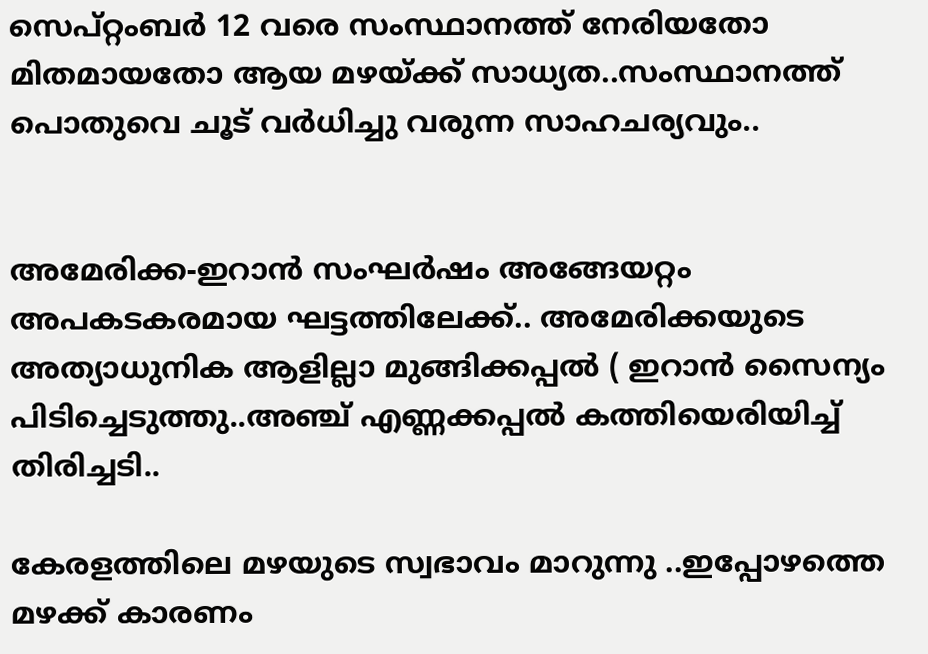സെപ്റ്റംബർ 12 വരെ സംസ്ഥാനത്ത് നേരിയതോ മിതമായതോ ആയ മഴയ്‌ക്ക് സാധ്യത..സംസ്ഥാനത്ത് പൊതുവെ ചൂട് വർധിച്ചു വരുന്ന സാഹചര്യവും..


അമേരിക്ക-ഇറാന്‍ സംഘര്‍ഷം അങ്ങേയറ്റം അപകടകരമായ ഘട്ടത്തിലേക്ക്.. അമേരിക്കയുടെ അത്യാധുനിക ആളില്ലാ മുങ്ങിക്കപ്പല്‍ ( ഇറാന്‍ സൈന്യം പിടിച്ചെടുത്തു..അഞ്ച് എണ്ണക്കപ്പൽ കത്തിയെരിയിച്ച് തിരിച്ചടി..

കേരളത്തിലെ മഴയുടെ സ്വഭാവം മാറുന്നു ..ഇപ്പോഴത്തെ മഴക്ക് കാരണം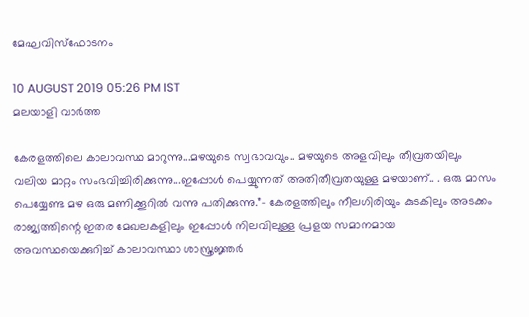മേഘവിസ്ഫോടനം

10 AUGUST 2019 05:26 PM IST
മലയാളി വാര്‍ത്ത

കേരളത്തിലെ കാലാവസ്ഥ മാറുന്നു...മഴയുടെ സ്വഭാവവും.. മഴയുടെ അളവിലും തീവ്രതയിലും വലിയ മാറ്റം സംഭവിച്ചിരിക്കുന്നു...ഇപ്പോൾ പെയ്യുന്നത് അതിതീവ്രതയുള്ള മഴയാണ്.. . ഒരു മാസം പെയ്യേണ്ട മഴ ഒരു മണിക്കൂറിൽ വന്നു പതിക്കുന്നു.”- കേരളത്തിലും നീലഗിരിയും കുടകിലും അടക്കം രാജ്യത്തിന്റെ ഇതര മേഖലകളിലും ഇപ്പോൾ നിലവിലുള്ള പ്രളയ സമാനമായ അവസ്ഥയെക്കുറിച്ച്‌ കാലാവസ്ഥാ ശാസ്ത്രജ്ഞർ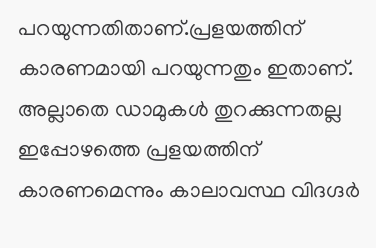പറയുന്നതിതാണ്.പ്രളയത്തിന് കാരണമായി പറയുന്നതും ഇതാണ്. അല്ലാതെ ഡാമുകൾ തുറക്കുന്നതല്ല ഇപ്പോഴത്തെ പ്രളയത്തിന് കാരണമെന്നും കാലാവസ്ഥ വിദഗ്ദർ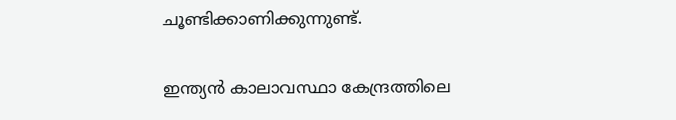ചൂണ്ടിക്കാണിക്കുന്നുണ്ട്.

ഇന്ത്യൻ കാലാവസ്ഥാ കേന്ദ്രത്തിലെ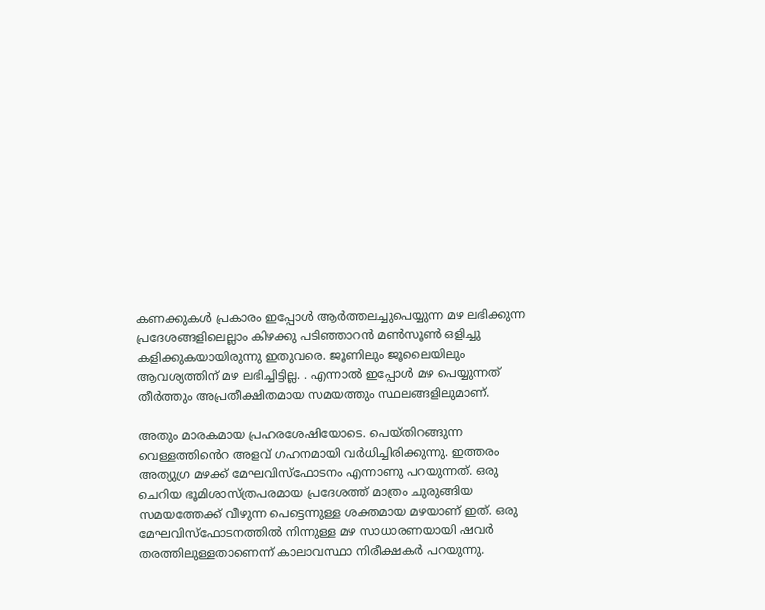കണക്കുകൾ പ്രകാരം ഇപ്പോൾ ആർത്തലച്ചുപെയ്യുന്ന മഴ ലഭിക്കുന്ന പ്രദേശങ്ങളിലെല്ലാം കിഴക്കു പടിഞ്ഞാറൻ മൺസൂൺ ഒളിച്ചു കളിക്കുകയായിരുന്നു ഇതുവരെ. ജൂണിലും ജൂലൈയിലും ആവശ്യത്തിന് മഴ ലഭിച്ചിട്ടില്ല. . എന്നാൽ ഇപ്പോൾ മഴ പെയ്യുന്നത് തീർത്തും അപ്രതീക്ഷിതമായ സമയത്തും സ്ഥലങ്ങളിലുമാണ്.

അതും മാരകമായ പ്രഹരശേഷിയോടെ. പെയ്തിറങ്ങുന്ന വെള്ളത്തിൻെറ അളവ് ഗഹനമായി വർധിച്ചിരിക്കുന്നു. ഇത്തരം അത്യുഗ്ര മഴക്ക് മേഘവിസ്ഫോടനം എന്നാണു പറയുന്നത്. ഒരു ചെറിയ ഭൂമിശാസ്ത്രപരമായ പ്രദേശത്ത് മാത്രം ചുരുങ്ങിയ സമയത്തേക്ക് വീഴുന്ന പെട്ടെന്നുള്ള ശക്തമായ മഴയാണ് ഇത്. ഒരു മേഘവിസ്ഫോടനത്തിൽ നിന്നുള്ള മഴ സാധാരണയായി ഷവർ തരത്തിലുള്ളതാണെന്ന് കാലാവസ്ഥാ നിരീക്ഷകർ പറയുന്നു.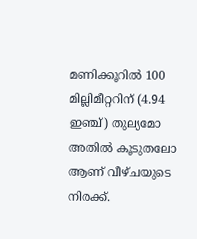മണിക്കൂറിൽ 100 മില്ലിമീറ്ററിന് (4.94 ഇഞ്ച്) തുല്യമോ അതിൽ കൂടുതലോ ആണ് വീഴ്ചയുടെ നിരക്ക്.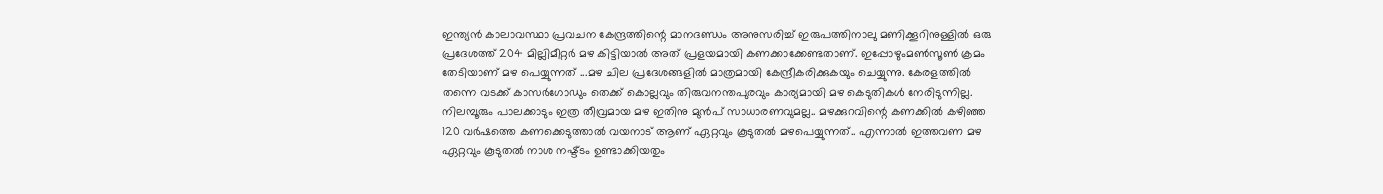ഇന്ത്യൻ കാലാവസ്ഥാ പ്രവചന കേന്ദ്രത്തിന്റെ മാനദണ്ഡം അനുസരിച്ച് ഇരുപത്തിനാലു മണിക്കൂറിനുള്ളിൽ ഒരു പ്രദേശത്ത് 204 മില്ലിമീറ്റർ മഴ കിട്ടിയാൽ അത് പ്രളയമായി കണക്കാക്കേണ്ടതാണ്. ഇപ്പോഴുംമൺസൂൺ ക്രമം തേടിയാണ് മഴ പെയ്യുന്നത് ...മഴ ചില പ്രദേശങ്ങളിൽ മാത്രമായി കേന്ദ്രീകരിക്കുകയും ചെയ്യുന്നു. കേരളത്തിൽ തന്നെ വടക്ക് കാസർഗോഡും തെക്ക് കൊല്ലവും തിരുവനന്തപുരവും കാര്യമായി മഴ കെടുതികൾ നേരിടുന്നില്ല. നിലമ്പൂരും പാലക്കാടും ഇത്ര തീവ്രമായ മഴ ഇതിനു മുൻപ് സാധാരണവുമല്ല.. മഴക്കുറവിന്റെ കണക്കിൽ കഴിഞ്ഞ 120 വർഷത്തെ കണക്കെടുത്താൽ വയനാട് ആണ് ഏറ്റവും കൂടുതൽ മഴപെയ്യുന്നത്.. എന്നാൽ ഇത്തവണ മഴ ഏറ്റവും കൂടുതൽ നാശ നഷ്ട്ടം ഉണ്ടാക്കിയതും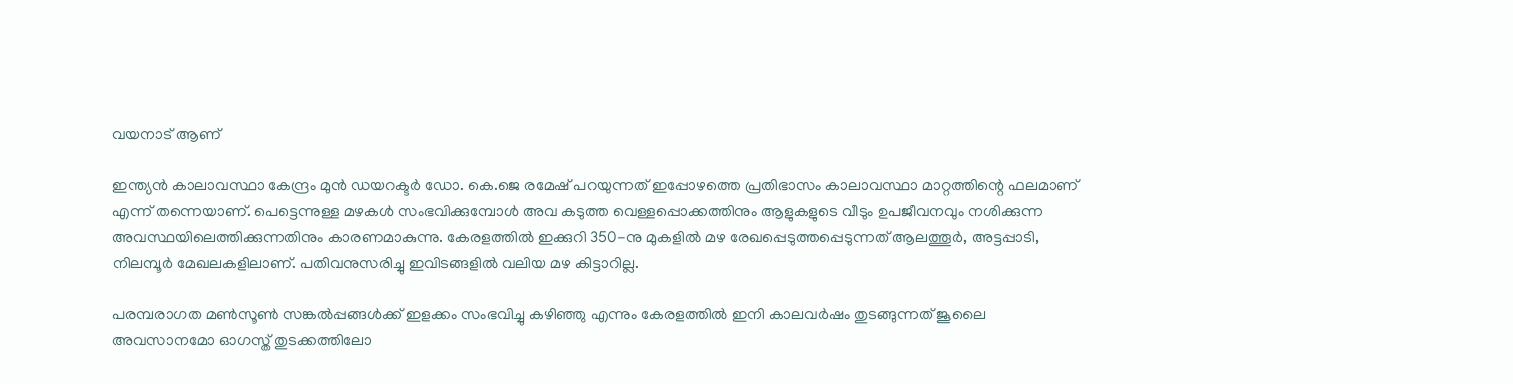വയനാട് ആണ്

ഇന്ത്യൻ കാലാവസ്ഥാ കേന്ദ്രം മുൻ ഡയറക്ടർ ഡോ. കെ.ജെ രമേഷ് പറയുന്നത് ഇപ്പോഴത്തെ പ്രതിഭാസം കാലാവസ്ഥാ മാറ്റത്തിന്റെ ഫലമാണ് എന്ന് തന്നെയാണ്. പെട്ടെന്നുള്ള മഴകൾ സംഭവിക്കുമ്പോൾ അവ കടുത്ത വെള്ളപ്പൊക്കത്തിനും ആളുകളുടെ വീടും ഉപജീവനവും നശിക്കുന്ന അവസ്ഥയിലെത്തിക്കുന്നതിനും കാരണമാകുന്നു. കേരളത്തിൽ ഇക്കുറി 350-നു മുകളിൽ മഴ രേഖപ്പെടുത്തപ്പെടുന്നത് ആലത്തൂർ, അട്ടപ്പാടി, നിലമ്പൂർ മേഖലകളിലാണ്. പതിവനുസരിച്ചു ഇവിടങ്ങളിൽ വലിയ മഴ കിട്ടാറില്ല.

പരമ്പരാഗത മൺസൂൺ സങ്കൽപ്പങ്ങൾക്ക് ഇളക്കം സംഭവിച്ചു കഴിഞ്ഞു എന്നും കേരളത്തിൽ ഇനി കാലവർഷം തുടങ്ങുന്നത് ജൂലൈ അവസാനമോ ഓഗസ്ത് തുടക്കത്തിലോ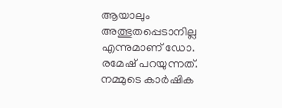ആയാലും അത്ഭുതപ്പെടാനില്ല എന്നുമാണ് ഡോ. രമേഷ് പറയുന്നത്. നമ്മുടെ കാർഷിക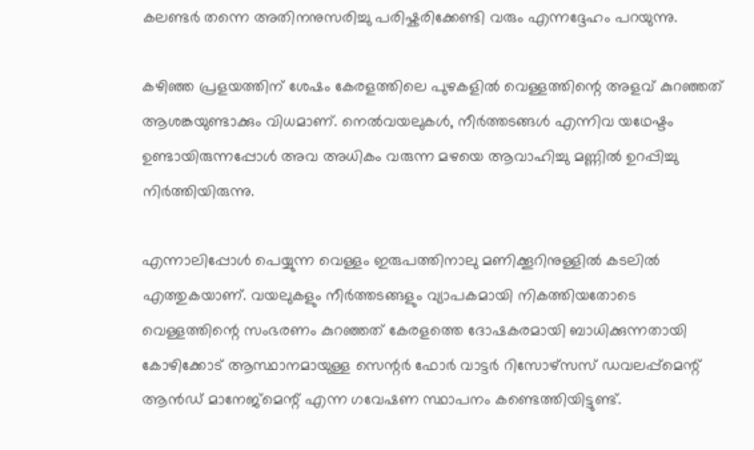കലണ്ടർ തന്നെ അതിനനുസരിച്ചു പരിഷ്കരിക്കേണ്ടി വരും എന്നദ്ദേഹം പറയുന്നു.

കഴിഞ്ഞ പ്രളയത്തിന് ശേഷം കേരളത്തിലെ പുഴകളിൽ വെള്ളത്തിന്റെ അളവ് കുറഞ്ഞത് ആശങ്കയുണ്ടാക്കും വിധമാണ്. നെല്‍വയലുകള്‍, നീര്‍ത്തടങ്ങള്‍ എന്നിവ യഥേഷ്ടം ഉണ്ടായിരുന്നപ്പോള്‍ അവ അധികം വരുന്ന മഴയെ ആവാഹിച്ചു മണ്ണിൽ ഉറപ്പിച്ചു നിർത്തിയിരുന്നു.

എന്നാലിപ്പോൾ പെയ്യുന്ന വെള്ളം ഇരുപത്തിനാലു മണിക്കൂറിനുള്ളിൽ കടലിൽ എത്തുകയാണ്. വയലുകളും നീര്‍ത്തടങ്ങളും വ്യാപകമായി നികത്തിയതോടെ വെള്ളത്തിന്റെ സംഭരണം കുറഞ്ഞത്‌ കേരളത്തെ ദോഷകരമായി ബാധിക്കുന്നതായി കോഴിക്കോട് ആസ്ഥാനമായുള്ള സെന്റർ ഫോർ വാട്ടർ റിസോഴ്‌സസ് ഡവലപ്പ്മെന്റ് ആൻഡ് മാനേജ്‌മെന്റ് എന്ന ഗവേഷണ സ്ഥാപനം കണ്ടെത്തിയിട്ടുണ്ട്.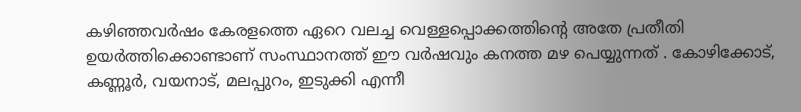കഴിഞ്ഞവർഷം കേരളത്തെ ഏറെ വലച്ച വെള്ളപ്പൊക്കത്തിന്റെ അതേ പ്രതീതി ഉയർത്തിക്കൊണ്ടാണ് സംസ്ഥാനത്ത് ഈ വർഷവും കനത്ത മഴ പെയ്യുന്നത് . കോഴിക്കോട്, കണ്ണൂർ, വയനാട്, മലപ്പുറം, ഇടുക്കി എന്നീ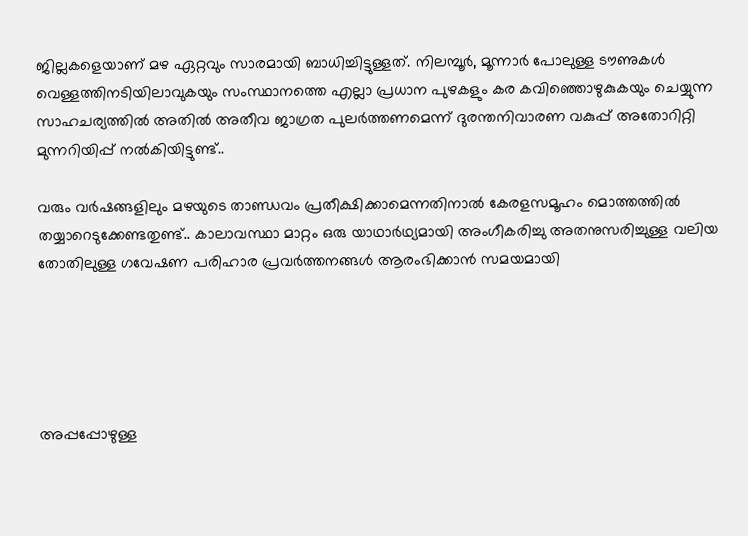ജില്ലകളെയാണ് മഴ ഏറ്റവും സാരമായി ബാധിച്ചിട്ടുള്ളത്. നിലമ്പൂർ, മൂന്നാർ പോലുള്ള ടൗണുകൾ വെള്ളത്തിനടിയിലാവുകയും സംസ്ഥാനത്തെ എല്ലാ പ്രധാന പുഴകളും കര കവിഞ്ഞൊഴുകുകയും ചെയ്യുന്ന സാഹചര്യത്തിൽ അതിൽ അതീവ ജാഗ്രത പുലർത്തണമെന്ന് ദുരന്തനിവാരണ വകുപ്പ് അതോറിറ്റി മുന്നറിയിപ്പ് നൽകിയിട്ടുണ്ട്..

വരും വർഷങ്ങളിലും മഴയുടെ താണ്ഡവം പ്രതീക്ഷിക്കാമെന്നതിനാൽ കേരളസമൂഹം മൊത്തത്തിൽ തയ്യാറെടുക്കേണ്ടതുണ്ട്.. കാലാവസ്ഥാ മാറ്റം ഒരു യാഥാർഥ്യമായി അംഗീകരിച്ചു അതനുസരിച്ചുള്ള വലിയ തോതിലുള്ള ഗവേഷണ പരിഹാര പ്രവർത്തനങ്ങൾ ആരംഭിക്കാൻ സമയമായി





അപ്പപ്പോഴുള്ള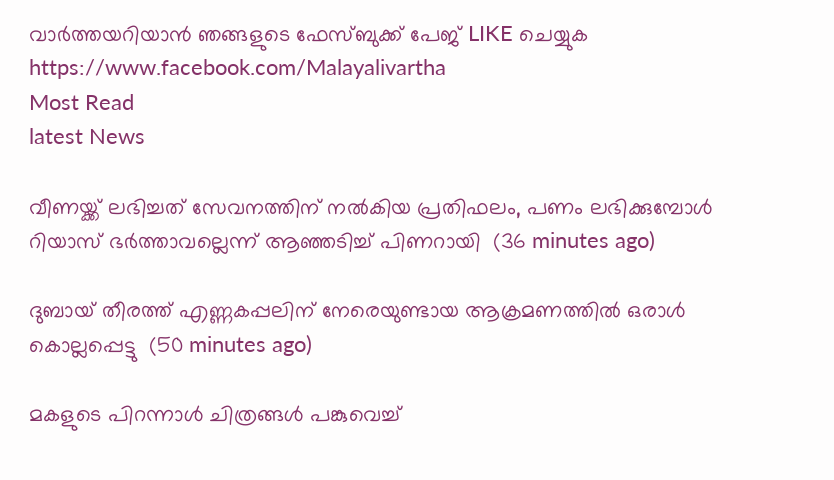വാര്‍ത്തയറിയാന്‍ ഞങ്ങളുടെ ഫേസ്‌ബുക്ക്‌ പേജ് LIKE ചെയ്യുക
https://www.facebook.com/Malayalivartha
Most Read
latest News

വീണയ്ക്ക് ലഭിച്ചത് സേവനത്തിന് നല്‍കിയ പ്രതിഫലം, പണം ലഭിക്കുമ്പോള്‍ റിയാസ് ഭര്‍ത്താവല്ലെന്ന് ആഞ്ഞടിച്ച് പിണറായി  (36 minutes ago)

ദുബായ് തീരത്ത് എണ്ണകപ്പലിന് നേരെയുണ്ടായ ആക്രമണത്തില്‍ ഒരാള്‍ കൊല്ലപ്പെട്ടു  (50 minutes ago)

മകളുടെ പിറന്നാള്‍ ചിത്രങ്ങള്‍ പങ്കുവെച്ച്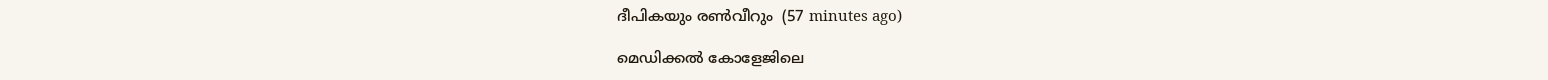ദീപികയും രണ്‍വീറും  (57 minutes ago)

മെഡിക്കല്‍ കോളേജിലെ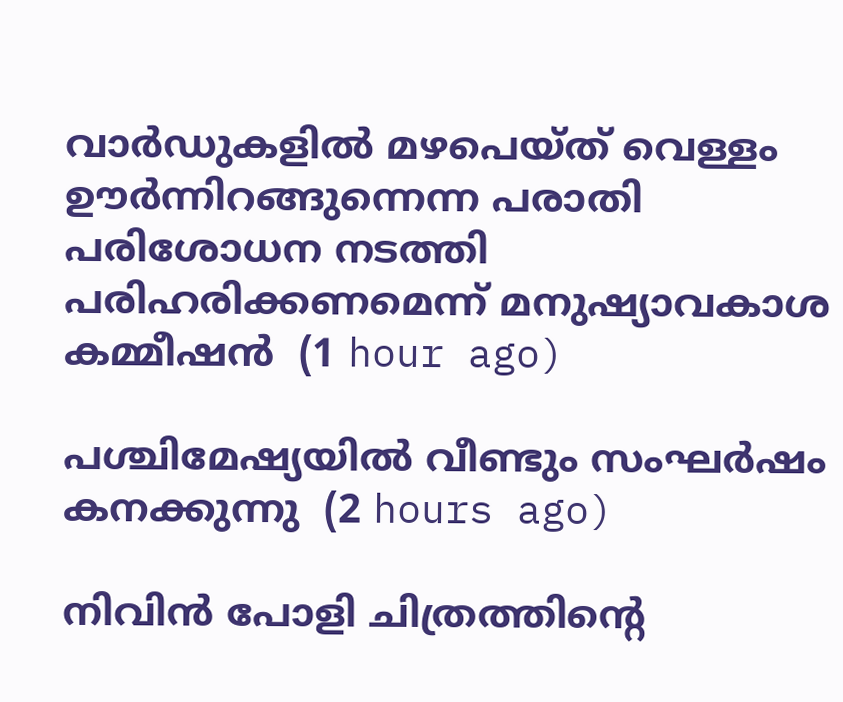വാര്‍ഡുകളില്‍ മഴപെയ്ത് വെള്ളം ഊര്‍ന്നിറങ്ങുന്നെന്ന പരാതി പരിശോധന നടത്തി പരിഹരിക്കണമെന്ന് മനുഷ്യാവകാശ കമ്മീഷന്‍  (1 hour ago)

പശ്ചിമേഷ്യയില്‍ വീണ്ടും സംഘര്‍ഷം കനക്കുന്നു  (2 hours ago)

നിവിന്‍ പോളി ചിത്രത്തിന്റെ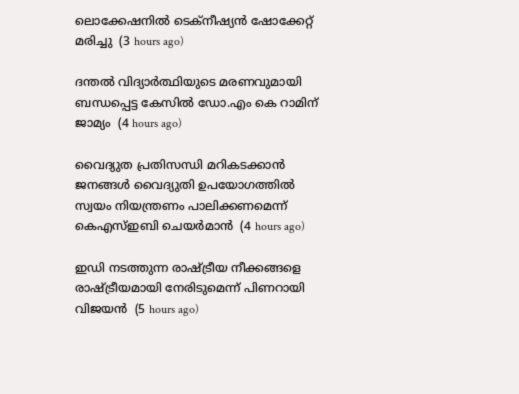ലൊക്കേഷനില്‍ ടെക്‌നീഷ്യന്‍ ഷോക്കേറ്റ് മരിച്ചു  (3 hours ago)

ദന്തല്‍ വിദ്യാര്‍ത്ഥിയുടെ മരണവുമായി ബന്ധപ്പെട്ട കേസില്‍ ഡോ.എം കെ റാമിന് ജാമ്യം  (4 hours ago)

വൈദ്യുത പ്രതിസന്ധി മറികടക്കാന്‍ ജനങ്ങള്‍ വൈദ്യുതി ഉപയോഗത്തില്‍ സ്വയം നിയന്ത്രണം പാലിക്കണമെന്ന് കെഎസ്ഇബി ചെയര്‍മാന്‍  (4 hours ago)

ഇഡി നടത്തുന്ന രാഷ്ട്രീയ നീക്കങ്ങളെ രാഷ്ട്രീയമായി നേരിടുമെന്ന് പിണറായി വിജയന്‍  (5 hours ago)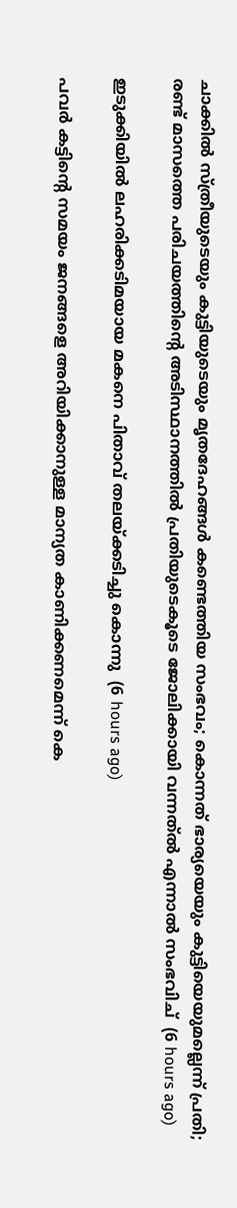ചാക്കിൽ സ്ത്രീയുടെയും കുട്ടിയുടെയും മൃതദേഹങ്ങൾ കണ്ടെത്തിയ സംഭവം; കൊന്നത് ഭാര്യയെയും കുട്ടിയെയുമല്ലെന്ന് പ്രതി; രണ്ട് മാസത്തെ പരിചയത്തിന്റെ അടിസ്ഥാനത്തിൽ പ്രതിയുടെകൂടെ ജോലിക്കായി വന്നത്ൽ എന്നാൽ സംഭവിച്  (6 hours ago)

ഇടുക്കിയില്‍ ലഹരിക്കടിമയായ മകനെ പിതാവ് തലയ്ക്കടിച്ചു കൊന്നു  (6 hours ago)

പവര്‍ കട്ടിന്റെ സമയം ജനങ്ങളെ അറിയിക്കാനുള്ള മാന്യത കാണിക്കണമെന്ന് കെ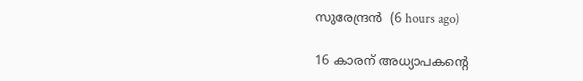സുരേന്ദ്രന്‍  (6 hours ago)

16 കാരന് അധ്യാപകന്റെ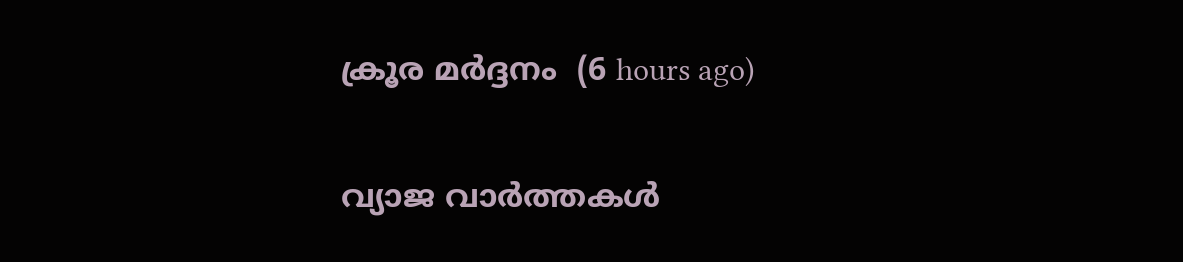ക്രൂര മര്‍ദ്ദനം  (6 hours ago)

വ്യാജ വാര്‍ത്തകള്‍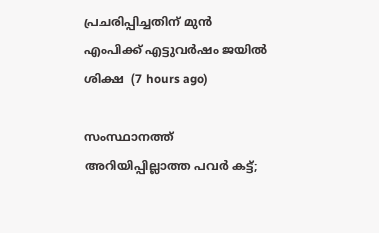പ്രചരിപ്പിച്ചതിന് മുന്‍ എംപിക്ക് എട്ടുവര്‍ഷം ജയില്‍ ശിക്ഷ  (7 hours ago)

സംസ്ഥാനത്ത് അറിയിപ്പില്ലാത്ത പവർ കട്ട്;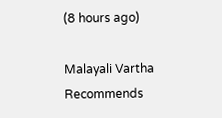(8 hours ago)

Malayali Vartha Recommends